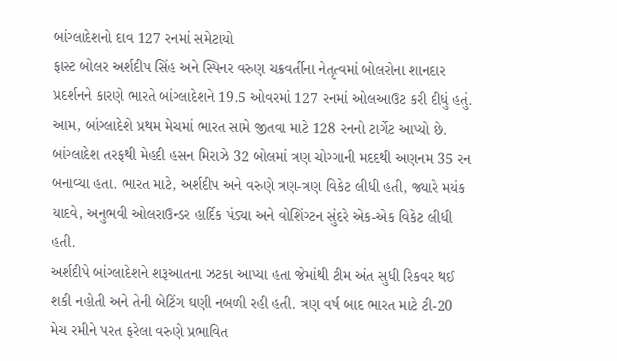બાંગ્લાદેશનો દાવ 127 રનમાં સમેટાયો
ફાસ્ટ બોલર અર્શદીપ સિંહ અને સ્પિનર વરુણ ચક્રવર્તીના નેતૃત્વમાં બોલરોના શાનદાર પ્રદર્શનને કારણે ભારતે બાંગ્લાદેશને 19.5 ઓવરમાં 127 રનમાં ઓલઆઉટ કરી દીધું હતું. આમ, બાંગ્લાદેશે પ્રથમ મેચમાં ભારત સામે જીતવા માટે 128 રનનો ટાર્ગેટ આપ્યો છે. બાંગ્લાદેશ તરફથી મેહદી હસન મિરાઝે 32 બોલમાં ત્રણ ચોગ્ગાની મદદથી અણનમ 35 રન બનાવ્યા હતા. ભારત માટે, અર્શદીપ અને વરુણે ત્રણ-ત્રણ વિકેટ લીધી હતી, જ્યારે મયંક યાદવે, અનુભવી ઓલરાઉન્ડર હાર્દિક પંડ્યા અને વોશિંગ્ટન સુંદરે એક-એક વિકેટ લીધી હતી.
અર્શદીપે બાંગ્લાદેશને શરૂઆતના ઝટકા આપ્યા હતા જેમાંથી ટીમ અંત સુધી રિકવર થઈ શકી નહોતી અને તેની બેટિંગ ઘણી નબળી રહી હતી. ત્રણ વર્ષ બાદ ભારત માટે ટી-20 મેચ રમીને પરત ફરેલા વરુણે પ્રભાવિત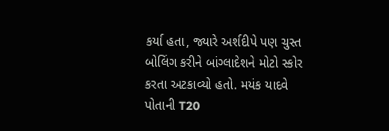કર્યા હતા, જ્યારે અર્શદીપે પણ ચુસ્ત બોલિંગ કરીને બાંગ્લાદેશને મોટો સ્કોર કરતા અટકાવ્યો હતો. મયંક યાદવે પોતાની T20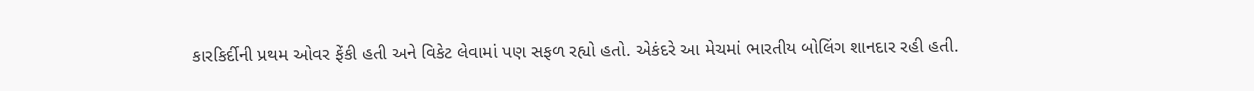કારકિર્દીની પ્રથમ ઓવર ફેંકી હતી અને વિકેટ લેવામાં પણ સફળ રહ્યો હતો. એકંદરે આ મેચમાં ભારતીય બોલિંગ શાનદાર રહી હતી.